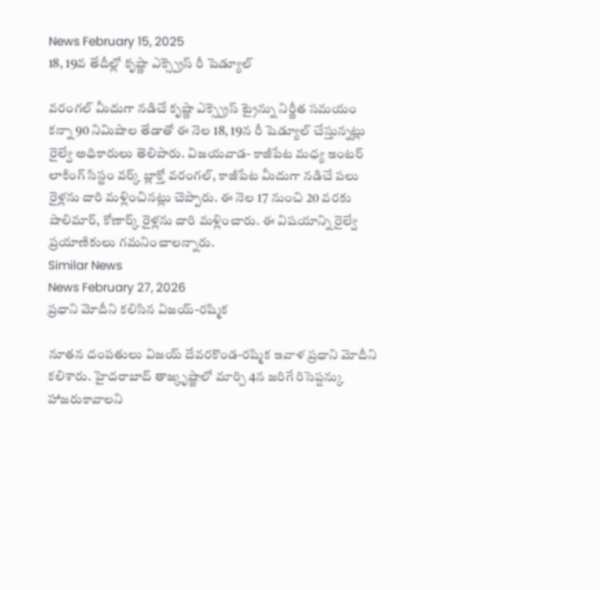News February 15, 2025
18, 19వ తేదీల్లో కృష్ణా ఎక్స్ప్రెస్ రీ షెడ్యూల్

వరంగల్ మీదుగా నడిచే కృష్ణా ఎక్స్ప్రెస్ ట్రైన్ను నిర్ణీత సమయం కన్నా 90 నిమిషాల తేడాతో ఈ నెల 18, 19న రీ షెడ్యూల్ చేస్తున్నట్లు రైల్వే అధికారులు తెలిపారు. విజయవాడ- కాజీపేట మధ్య ఇంటర్ లాకింగ్ సిస్టం వర్క్ బ్లాక్తో వరంగల్, కాజీపేట మీదుగా నడిచే పలు రైళ్లను దారి మళ్లించినట్లు చెప్పారు. ఈ నెల 17 నుంచి 20 వరకు షాలిమార్, కోణార్క్ రైళ్లను దారి మళ్లించారు. ఈ విషయాన్ని రైల్వే ప్రయాణికులు గమనించాలన్నారు.
Similar News
News February 27, 2026
ప్రధాని మోదీని కలిసిన విజయ్-రష్మిక

నూతన దంపతులు విజయ్ దేవరకొండ-రష్మిక ఇవాళ ప్రధాని మోదీని కలిశారు. హైదరాబాద్ తాజ్కృష్ణాలో మార్చి 4న జరిగే రిసెప్షన్కు హాజరుకావాలని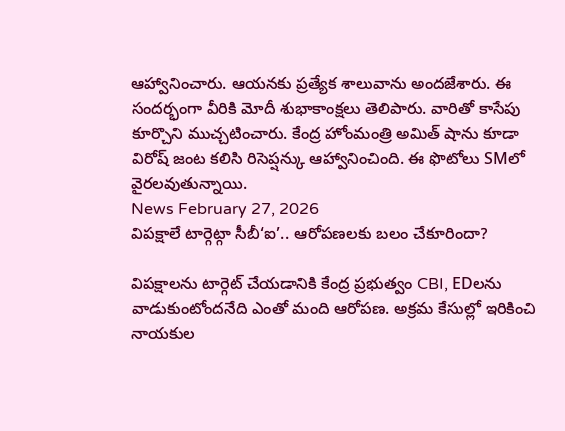ఆహ్వానించారు. ఆయనకు ప్రత్యేక శాలువాను అందజేశారు. ఈ సందర్భంగా వీరికి మోదీ శుభాకాంక్షలు తెలిపారు. వారితో కాసేపు కూర్చొని ముచ్చటించారు. కేంద్ర హోంమంత్రి అమిత్ షాను కూడా విరోష్ జంట కలిసి రిసెప్షన్కు ఆహ్వానించింది. ఈ ఫొటోలు SMలో వైరలవుతున్నాయి.
News February 27, 2026
విపక్షాలే టార్గెట్గా సీబీ‘ఐ’.. ఆరోపణలకు బలం చేకూరిందా?

విపక్షాలను టార్గెట్ చేయడానికి కేంద్ర ప్రభుత్వం CBI, EDలను వాడుకుంటోందనేది ఎంతో మంది ఆరోపణ. అక్రమ కేసుల్లో ఇరికించి నాయకుల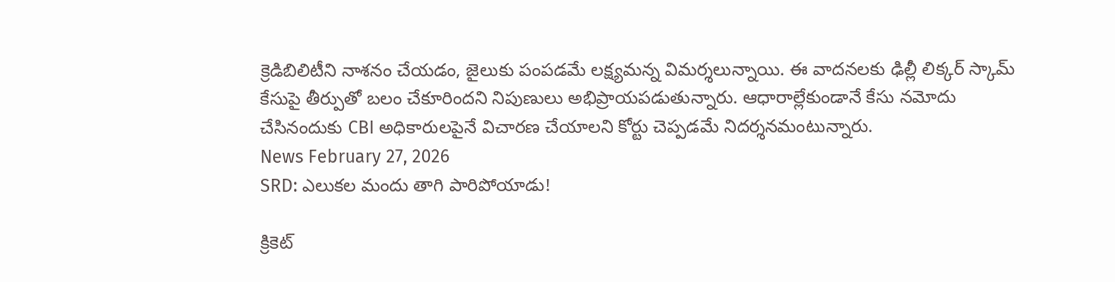క్రెడిబిలిటీని నాశనం చేయడం, జైలుకు పంపడమే లక్ష్యమన్న విమర్శలున్నాయి. ఈ వాదనలకు ఢిల్లీ లిక్కర్ స్కామ్ కేసుపై తీర్పుతో బలం చేకూరిందని నిపుణులు అభిప్రాయపడుతున్నారు. ఆధారాల్లేకుండానే కేసు నమోదు చేసినందుకు CBI అధికారులపైనే విచారణ చేయాలని కోర్టు చెప్పడమే నిదర్శనమంటున్నారు.
News February 27, 2026
SRD: ఎలుకల మందు తాగి పారిపోయాడు!

క్రికెట్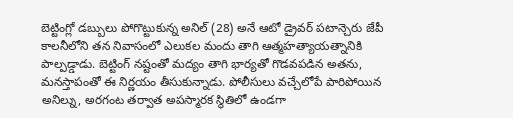బెట్టింగ్లో డబ్బులు పోగొట్టుకున్న అనిల్ (28) అనే ఆటో డ్రైవర్ పటాన్చెరు జేపీ కాలనీలోని తన నివాసంలో ఎలుకల మందు తాగి ఆత్మహత్యాయత్నానికి పాల్పడ్డాడు. బెట్టింగ్ నష్టంతో మద్యం తాగి భార్యతో గొడవపడిన అతను, మనస్తాపంతో ఈ నిర్ణయం తీసుకున్నాడు. పోలీసులు వచ్చేలోపే పారిపోయిన అనిల్ను, అరగంట తర్వాత అపస్మారక స్థితిలో ఉండగా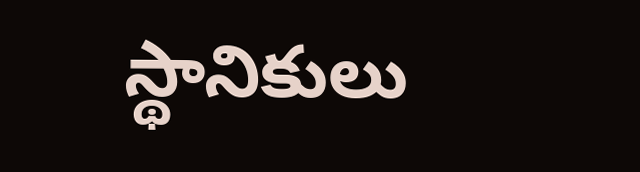స్థానికులు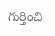గుర్తించి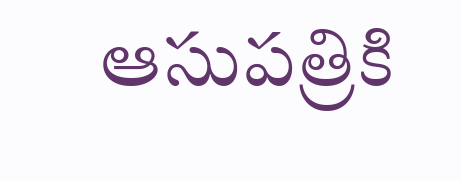ఆసుపత్రికి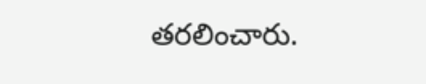తరలించారు.